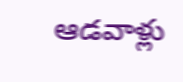ఆడవాళ్లు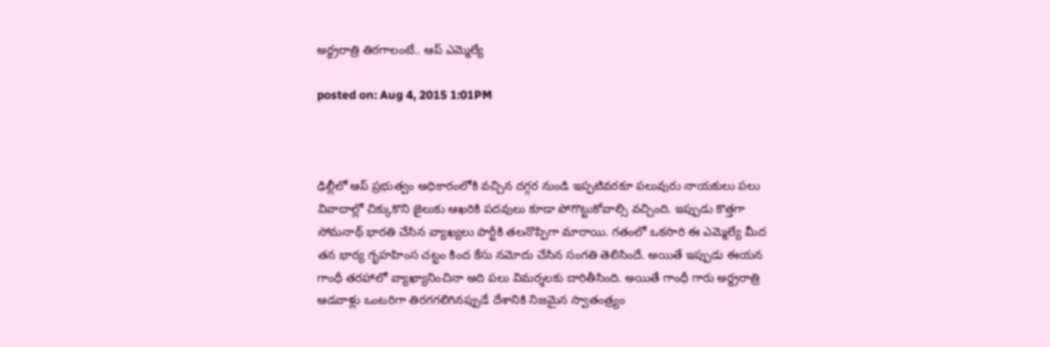అర్ధ్రరాత్రి తిరగాలంటే.. ఆప్ ఎమ్మెల్యే

posted on: Aug 4, 2015 1:01PM



ఢిల్లీలో ఆప్ ప్రభుత్వం అధికారంలోకి వచ్చిన దగ్గర నుండి ఇప్పటివరకూ పలువురు నాయకులు పలు వివాదాల్లో చిక్కుకొని జైలుకు ఆఖరికి పదవులు కూడా పోగొట్టుకోవాల్సి వచ్చింది. ఇప్పుడు కొత్తగా సోమనాథ్ భారతి చేసిన వ్యాఖ్యలు పార్టీకి తలనొప్పిగా మారాయి. గతంలో ఒకసారి ఈ ఎమ్మెల్యే మీద తన భార్య గృహహింస చట్టం కింద కేసు నమోదు చేసిన సంగతి తెలిసిందే. అయితే ఇప్పుడు ఈయన గాంధీ తరహాలో వ్యాఖ్యానించినా అది పలు విమర్శలకు దారితీసింది. అయితే గాంధీ గారు అర్ధ్రరాత్రి ఆడవాళ్లు ఒంటరిగా తిరగగలిగినప్పుడే దేశానికి నిజమైన స్వాతంత్ర్యం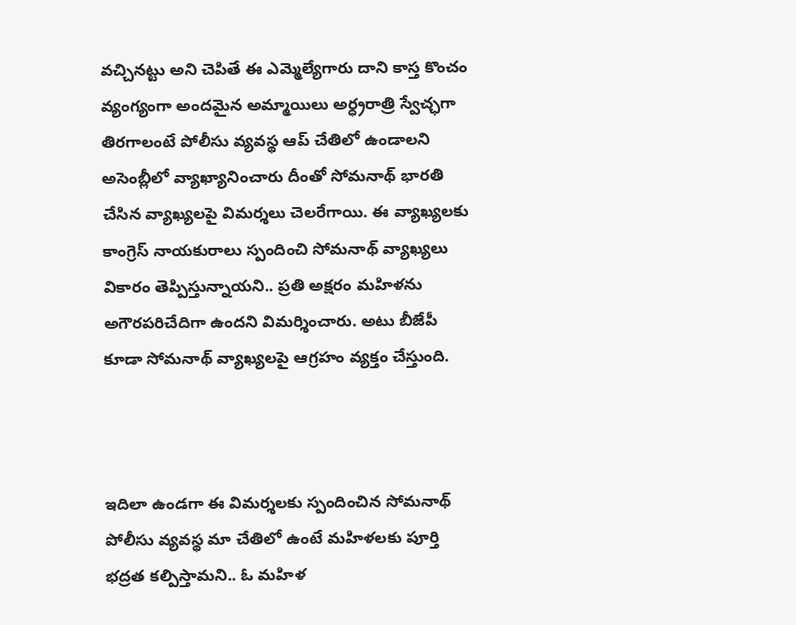వచ్చినట్టు అని చెపితే ఈ ఎమ్మెల్యేగారు దాని కాస్త కొంచం వ్యంగ్యంగా అందమైన అమ్మాయిలు అర్ధ్రరాత్రి స్వేచ్ఛగా తిరగాలంటే పోలీసు వ్యవస్థ ఆప్ చేతిలో ఉండాలని అసెంబ్లీలో వ్యాఖ్యానించారు దీంతో సోమనాథ్ భారతి చేసిన వ్యాఖ్యలపై విమర్శలు చెలరేగాయి. ఈ వ్యాఖ్యలకు కాంగ్రెస్ నాయకురాలు స్పందించి సోమనాథ్ వ్యాఖ్యలు వికారం తెప్పిస్తున్నాయని.. ప్రతి అక్షరం మహిళను అగౌరపరిచేదిగా ఉందని విమర్శించారు. అటు బీజేపీ కూడా సోమనాథ్ వ్యాఖ్యలపై ఆగ్రహం వ్యక్తం చేస్తుంది.



ఇదిలా ఉండగా ఈ విమర్శలకు స్పందించిన సోమనాథ్ పోలీసు వ్యవస్థ మా చేతిలో ఉంటే మహిళలకు పూర్తి భద్రత కల్పిస్తామని.. ఓ మహిళ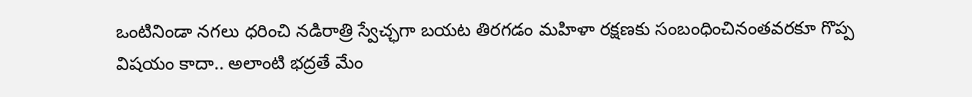ఒంటినిండా నగలు ధరించి నడిరాత్రి స్వేచ్ఛగా బయట తిరగడం మహిళా రక్షణకు సంబంధించినంతవరకూ గొప్ప విషయం కాదా.. అలాంటి భద్రతే మేం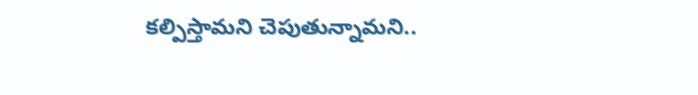కల్పిస్తామని చెపుతున్నామని..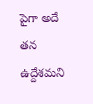పైగా అదే తన ఉద్దేశమని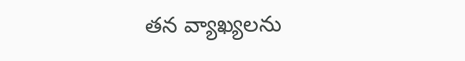తన వ్యాఖ్యలను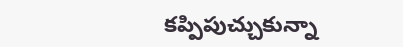కప్పిపుచ్చుకున్నా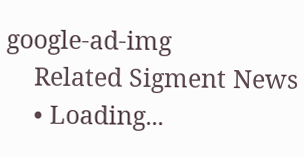google-ad-img
    Related Sigment News
    • Loading...